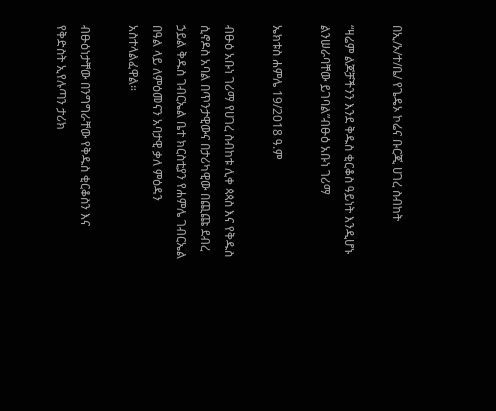በኢ/ኦ/ተ/ቤ/ የጌዴኦ ኮሬና ቡርጂ ሀገረ ስብከት

“ዛሬም ልጆቻችንን እንደ ቅዱስ ቂርቆስ ዓይነት እንዲሆኑ ልንሠራባቸው ይገባል”ብፁዕ አቡነ ገሪማ

ኤክቱስ ሐምሌ 19/2018 ዓ.ም

ብፁዕ አቡነ ገሪማ የሀገረ ስብከቱ ሊቀ ጳጳስ እና የቅዱስ ሲኖዶስ አባል በጥንታዊውና በታሪካዊው በጪጩ ደብረ ኃይል ቅዱስ ገብርኤል ቤተ ክርስቲያን የሐምሌ ገብርኤል በዓል ላይ ለምዕመናን አባታዊ ቃለ ምዕዳን አስተላልፈዋል።

ብፁዕነታቸው በንግግራቸው የቅዱስ ቂርቆስን እና የቅድስት ኢየሉጣን ታሪክ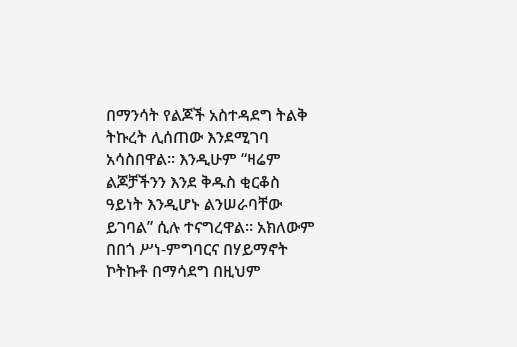በማንሳት የልጆች አስተዳደግ ትልቅ ትኩረት ሊሰጠው እንደሚገባ አሳስበዋል። እንዲሁም “ዛሬም ልጆቻችንን እንደ ቅዱስ ቂርቆስ ዓይነት እንዲሆኑ ልንሠራባቸው ይገባል” ሲሉ ተናግረዋል። አክለውም በበጎ ሥነ-ምግባርና በሃይማኖት ኮትኩቶ በማሳደግ በዚህም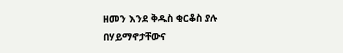ዘመን እንደ ቅዱስ ቂርቆስ ያሉ በሃይማኖታቸውና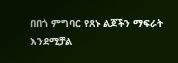በበጎ ምግባር የጸኑ ልጆችን ማፍራት እንደሚቻል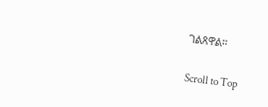ገልጸዋል።

Scroll to Top